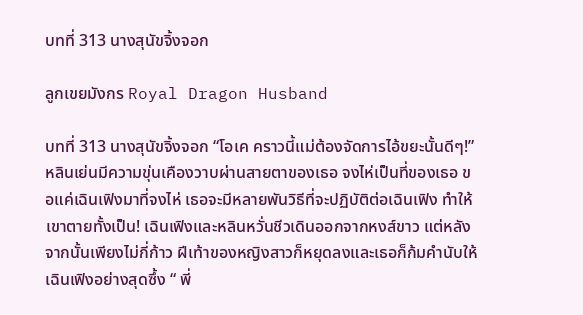บทที่ 313 นางสุนัขจิ้งจอก

ลูกเขยมังกร Royal Dragon Husband

บทที่ 313 นางสุนัขจิ้งจอก “โอเค คราวนี้แม่ต้องจัดการไอ้ขยะนั้นดีๆ!” หลินเย่นมีความขุ่นเคืองวาบผ่านสายตาของเธอ จงไห่เป็นที่ของเธอ ขอแค่เฉินเฟิงมาที่จงไห่ เธอจะมีหลายพันวิธีที่จะปฏิบัติต่อเฉินเฟิง ทำให้เขาตายทั้งเป็น! เฉินเฟิงและหลินหวั่นชีวเดินออกจากหงส์ขาว แต่หลังจากนั้นเพียงไม่กี่ก้าว ฝีเท้าของหญิงสาวก็หยุดลงและเธอก็ก้มคำนับให้เฉินเฟิงอย่างสุดซึ้ง “ พี่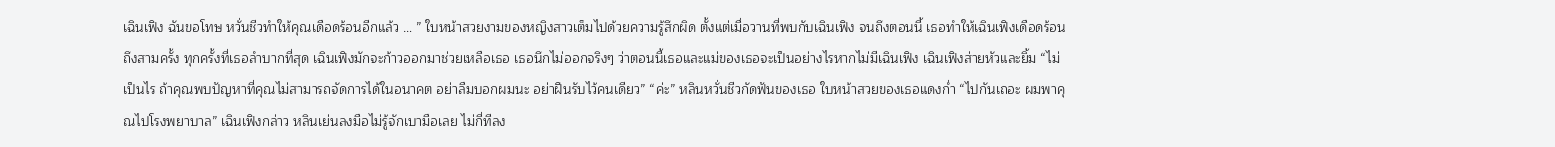เฉินเฟิง ฉันขอโทษ หวั่นชีวทำให้คุณเดือดร้อนอีกแล้ว … ” ใบหน้าสวยงามของหญิงสาวเต็มไปด้วยความรู้สึกผิด ตั้งแต่เมื่อวานที่พบกับเฉินเฟิง จนถึงตอนนี้ เธอทำให้เฉินเฟิงเดือดร้อนถึงสามครั้ง ทุกครั้งที่เธอลำบากที่สุด เฉินเฟิงมักจะก้าวออกมาช่วยเหลือเธอ เธอนึกไม่ออกจริงๆ ว่าตอนนี้เธอและแม่ของเธอจะเป็นอย่างไรหากไม่มีเฉินเฟิง เฉินเฟิงส่ายหัวและยิ้ม “ไม่เป็นไร ถ้าคุณพบปัญหาที่คุณไม่สามารถจัดการได้ในอนาคต อย่าลืมบอกผมนะ อย่าฝืนรับไว้คนเดียว” “ค่ะ” หลินหวั่นชีวกัดฟันของเธอ ใบหน้าสวยของเธอแดงก่ำ “ไปกันเถอะ ผมพาคุณไปโรงพยาบาล” เฉินเฟิงกล่าว หลินเย่นลงมือไม่รู้จักเบามือเลย ไม่กี่ทีลง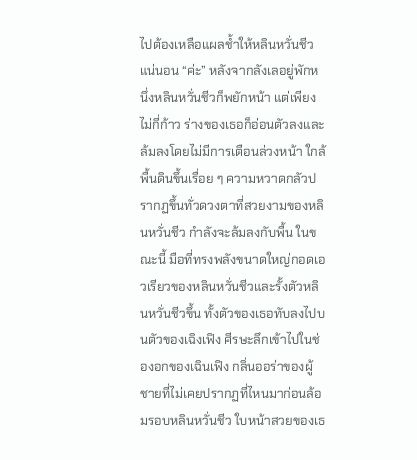ไปต้องเหลือแผลช้ำให้หลินหวั่นชีวแน่นอน “ค่ะ” หลังจากลังเลอยู่พักหนึ่งหลินหวั่นชีวก็พยักหน้า แต่เพียงไม่กี่ก้าว ร่างของเธอก็อ่อนตัวลงและล้มลงโดยไม่มีการเตือนล่วงหน้า ใกล้พื้นดินขึ้นเรื่อย ๆ ความหวาดกลัวปรากฏขึ้นทั่วดวงตาที่สวยงามของหลินหวั่นชีว กำลังจะล้มลงกับพื้น ในขณะนี้ มือที่ทรงพลังขนาดใหญ่กอดเอวเรียวของหลินหวั่นชีวและรั้งตัวหลินหวั่นชีวขึ้น ทั้งตัวของเธอทับลงไปบนตัวของเฉิงเฟิง ศีรษะลึกเข้าไปในช่องอกของเฉินเฟิง กลิ่นออร่าของผู้ชายที่ไม่เคยปรากฏที่ไหนมาก่อนล้อมรอบหลินหวั่นชีว ใบหน้าสวยของเธ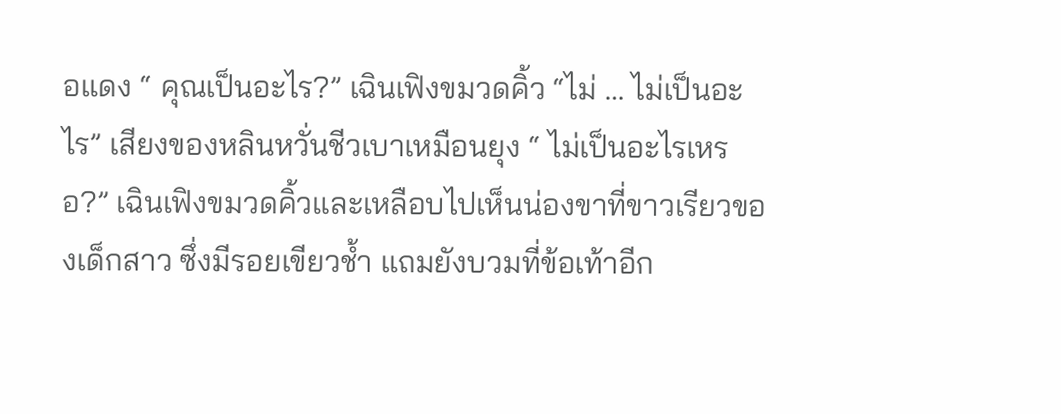อแดง “ คุณเป็นอะไร?” เฉินเฟิงขมวดคิ้ว “ไม่ … ไม่เป็นอะไร” เสียงของหลินหวั่นชีวเบาเหมือนยุง “ ไม่เป็นอะไรเหรอ?” เฉินเฟิงขมวดคิ้วและเหลือบไปเห็นน่องขาที่ขาวเรียวของเด็กสาว ซึ่งมีรอยเขียวช้ำ แถมยังบวมที่ข้อเท้าอีก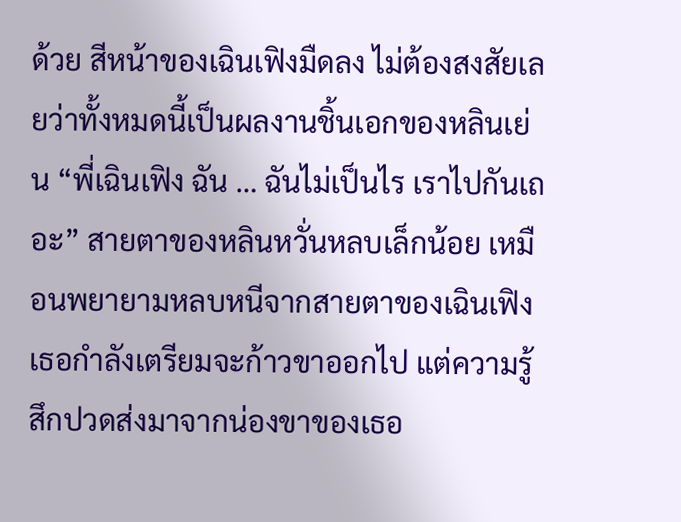ด้วย สีหน้าของเฉินเฟิงมืดลง ไม่ต้องสงสัยเลยว่าทั้งหมดนี้เป็นผลงานชิ้นเอกของหลินเย่น “พี่เฉินเฟิง ฉัน … ฉันไม่เป็นไร เราไปกันเถอะ” สายตาของหลินหวั่นหลบเล็กน้อย เหมือนพยายามหลบหนีจากสายตาของเฉินเฟิง เธอกำลังเตรียมจะก้าวขาออกไป แต่ความรู้สึกปวดส่งมาจากน่องขาของเธอ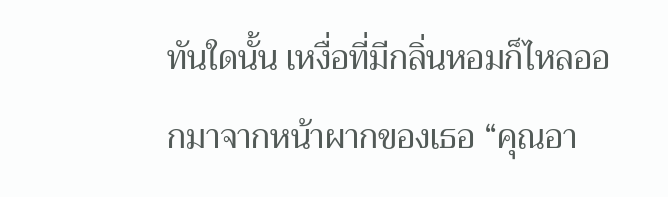ทันใดนั้น เหงื่อที่มีกลิ่นหอมก็ไหลออกมาจากหน้าผากของเธอ “คุณอา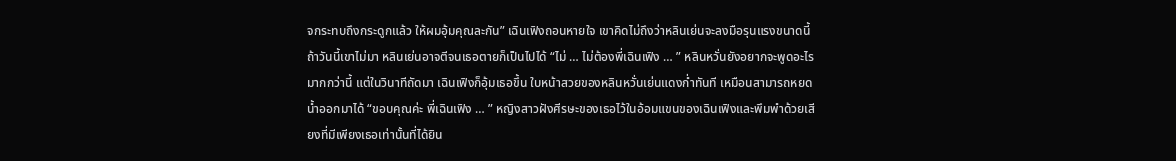จกระทบถึงกระดูกแล้ว ให้ผมอุ้มคุณละกัน” เฉินเฟิงถอนหายใจ เขาคิดไม่ถึงว่าหลินเย่นจะลงมือรุนแรงขนาดนี้ ถ้าวันนี้เขาไม่มา หลินเย่นอาจตีจนเธอตายก็เป็นไปได้ “ไม่ … ไม่ต้องพี่เฉินเฟิง … ” หลินหวั่นยังอยากจะพูดอะไรมากกว่านี้ แต่ในวินาทีถัดมา เฉินเฟิงก็อุ้มเธอขึ้น ใบหน้าสวยของหลินหวั่นเย่นแดงก่ำทันที เหมือนสามารถหยดน้ำออกมาได้ “ขอบคุณค่ะ พี่เฉินเฟิง … ” หญิงสาวฝังศีรษะของเธอไว้ในอ้อมแขนของเฉินเฟิงและพึมพำด้วยเสียงที่มีเพียงเธอเท่านั้นที่ได้ยิน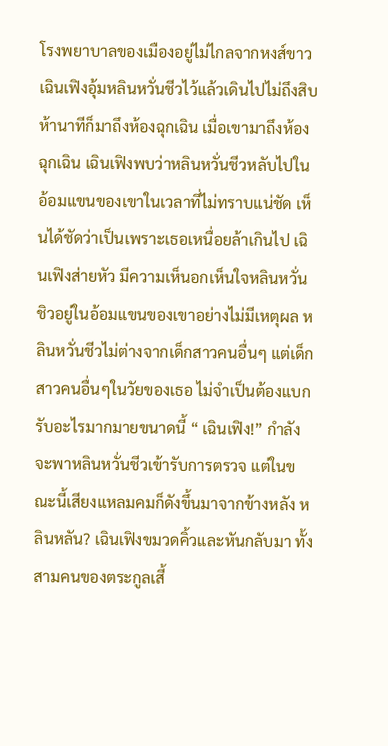โรงพยาบาลของเมืองอยู่ไม่ไกลจากหงส์ขาว เฉินเฟิงอุ้มหลินหวั่นชีวไว้แล้วเดินไปไม่ถึงสิบห้านาทีก็มาถึงห้องฉุกเฉิน เมื่อเขามาถึงห้องฉุกเฉิน เฉินเฟิงพบว่าหลินหวั่นชีวหลับไปในอ้อมแขนของเขาในเวลาที่ไม่ทราบแน่ชัด เห็นได้ชัดว่าเป็นเพราะเธอเหนื่อยล้าเกินไป เฉินเฟิงส่ายหัว มีความเห็นอกเห็นใจหลินหวั่นชิวอยู่ในอ้อมแขนของเขาอย่างไม่มีเหตุผล หลินหวั่นชีวไม่ต่างจากเด็กสาวคนอื่นๆ แต่เด็กสาวคนอื่นๆในวัยของเธอ ไม่จำเป็นต้องแบกรับอะไรมากมายขนาดนี้ “ เฉินเฟิง!” กำลังจะพาหลินหวั่นชีวเข้ารับการตรวจ แต่ในขณะนี้เสียงแหลมคมก็ดังขึ้นมาจากข้างหลัง หลินหลัน? เฉินเฟิงขมวดคิ้วและหันกลับมา ทั้งสามคนของตระกูลเสี้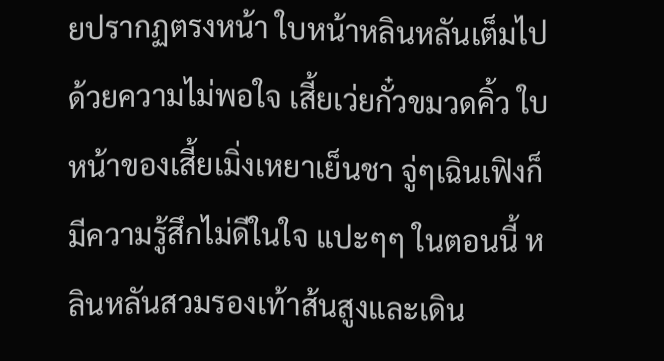ยปรากฏตรงหน้า ใบหน้าหลินหลันเต็มไปด้วยความไม่พอใจ เสี้ยเว่ยกั๋วขมวดคิ้ว ใบหน้าของเสี้ยเมิ่งเหยาเย็นชา จู่ๆเฉินเฟิงก็มีความรู้สึกไม่ดีในใจ แปะๆๆ ในตอนนี้ หลินหลันสวมรองเท้าส้นสูงและเดิน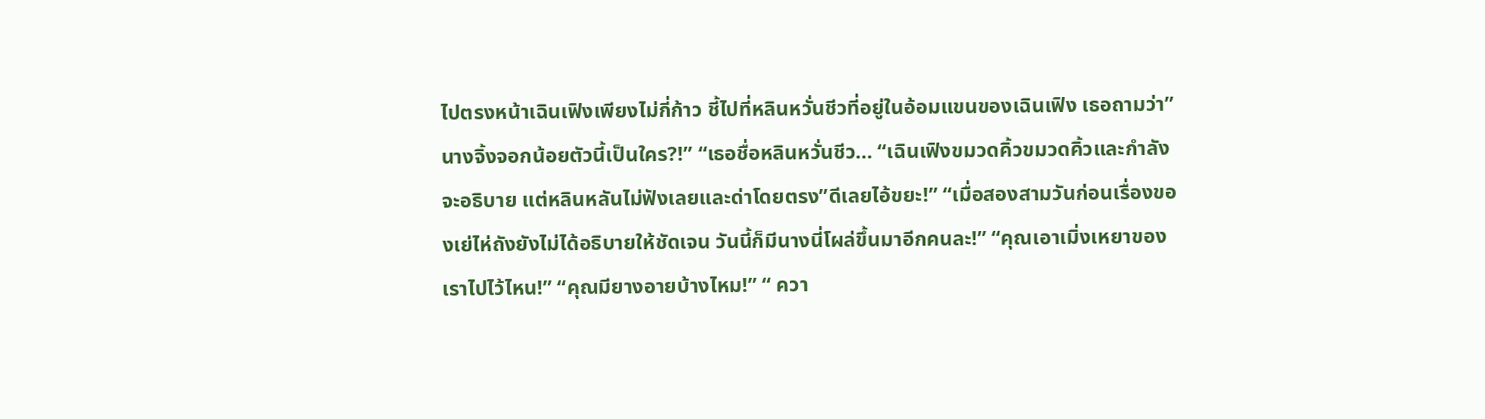ไปตรงหน้าเฉินเฟิงเพียงไม่กี่ก้าว ชี้ไปที่หลินหวั่นชีวที่อยู่ในอ้อมแขนของเฉินเฟิง เธอถามว่า”นางจิ้งจอกน้อยตัวนี้เป็นใคร?!” “เธอชื่อหลินหวั่นชีว… “เฉินเฟิงขมวดคิ้วขมวดคิ้วและกำลังจะอธิบาย แต่หลินหลันไม่ฟังเลยและด่าโดยตรง”ดีเลยไอ้ขยะ!” “เมื่อสองสามวันก่อนเรื่องของเย่ไห่ถังยังไม่ได้อธิบายให้ชัดเจน วันนี้ก็มีนางนี่โผล่ขึ้นมาอีกคนละ!” “คุณเอาเมิ่งเหยาของเราไปไว้ไหน!” “คุณมียางอายบ้างไหม!” “ ควา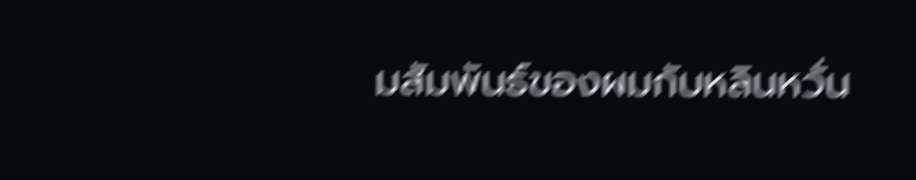มสัมพันธ์ของผมกับหลินหวั่น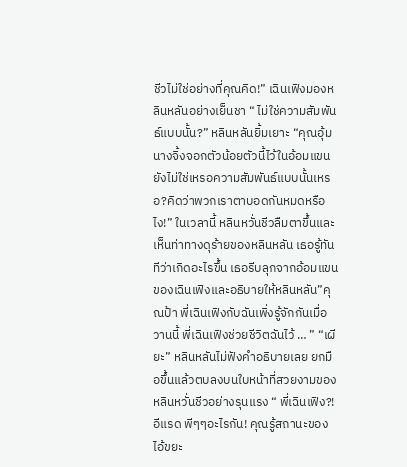ชีวไม่ใช่อย่างที่คุณคิด!” เฉินเฟิงมองหลินหลันอย่างเย็นชา “ ไม่ใช่ความสัมพันธ์แบบนั้น?” หลินหลันยิ้มเยาะ “คุณอุ้มนางจิ้งจอกตัวน้อยตัวนี้ไว้ในอ้อมแขน ยังไม่ใช่เหรอความสัมพันธ์แบบนั้นเหรอ?คิดว่าพวกเราตาบอดกันหมดหรือไง!” ในเวลานี้ หลินหวั่นชีวลืมตาขึ้นและเห็นท่าทางดุร้ายของหลินหลัน เธอรู้ทันทีว่าเกิดอะไรขึ้น เธอรีบลุกจากอ้อมแขนของเฉินเฟิงและอธิบายให้หลินหลัน”คุณป้า พี่เฉินเฟิงกับฉันเพิ่งรู้จักกันเมื่อวานนี้ พี่เฉินเฟิงช่วยชีวิตฉันไว้ … ” “เผียะ” หลินหลันไม่ฟังคำอธิบายเลย ยกมือขึ้นแล้วตบลงบนใบหน้าที่สวยงามของ หลินหวั่นชีวอย่างรุนแรง “ พี่เฉินเฟิง?! อีแรด พีๆๆอะไรกัน! คุณรู้สถานะของไอ้ขยะ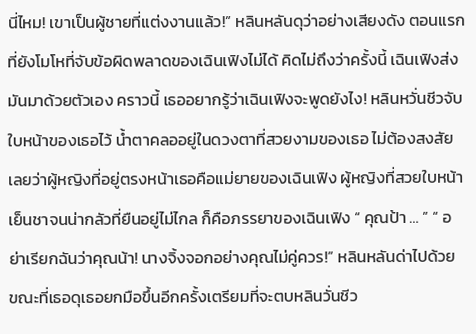นี่ไหม! เขาเป็นผู้ชายที่แต่งงานแล้ว!” หลินหลันดุว่าอย่างเสียงดัง ตอนแรกที่ยังโมโหที่จับข้อผิดพลาดของเฉินเฟิงไม่ได้ คิดไม่ถึงว่าครั้งนี้ เฉินเฟิงส่งมันมาด้วยตัวเอง คราวนี้ เธออยากรู้ว่าเฉินเฟิงจะพูดยังไง! หลินหวั่นชีวจับใบหน้าของเธอไว้ น้ำตาคลออยู่ในดวงตาที่สวยงามของเธอ ไม่ต้องสงสัยเลยว่าผู้หญิงที่อยู่ตรงหน้าเธอคือแม่ยายของเฉินเฟิง ผู้หญิงที่สวยใบหน้าเย็นชาจนน่ากลัวที่ยืนอยู่ไม่ไกล ก็คือภรรยาของเฉินเฟิง “ คุณป้า … ” “ อย่าเรียกฉันว่าคุณน้า! นางจิ้งจอกอย่างคุณไม่คู่ควร!” หลินหลันด่าไปด้วย ขณะที่เธอดุเธอยกมือขึ้นอีกครั้งเตรียมที่จะตบหลินวั่นชีว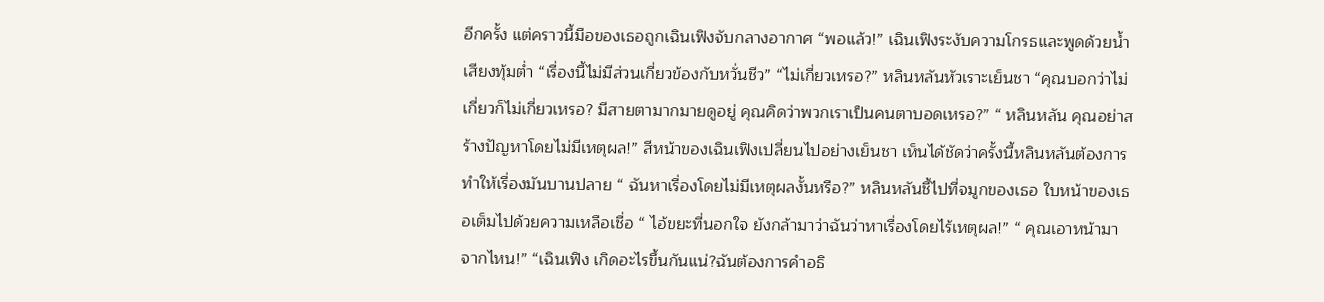อีกครั้ง แต่คราวนี้มือของเธอถูกเฉินเฟิงจับกลางอากาศ “พอแล้ว!” เฉินเฟิงระงับความโกรธและพูดด้วยน้ำเสียงทุ้มต่ำ “เรื่องนี้ไม่มีส่วนเกี่ยวข้องกับหวั่นชีว” “ไม่เกี่ยวเหรอ?” หลินหลันหัวเราะเย็นชา “คุณบอกว่าไม่เกี่ยวก็ไม่เกี่ยวเหรอ? มีสายตามากมายดูอยู่ คุณคิดว่าพวกเราเป็นคนตาบอดเหรอ?” “ หลินหลัน คุณอย่าสร้างปัญหาโดยไม่มีเหตุผล!” สีหน้าของเฉินเฟิงเปลี่ยนไปอย่างเย็นชา เห็นได้ชัดว่าครั้งนี้หลินหลันต้องการทำให้เรื่องมันบานปลาย “ ฉันหาเรื่องโดยไม่มีเหตุผลงั้นหรือ?” หลินหลันชี้ไปที่จมูกของเธอ ใบหน้าของเธอเต็มไปด้วยความเหลือเชื่อ “ ไอ้ขยะที่นอกใจ ยังกล้ามาว่าฉันว่าหาเรื่องโดยไร้เหตุผล!” “ คุณเอาหน้ามาจากไหน!” “เฉินเฟิง เกิดอะไรขึ้นกันแน่?ฉันต้องการคำอธิ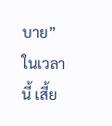บาย” ในเวลานี้ เสี้ย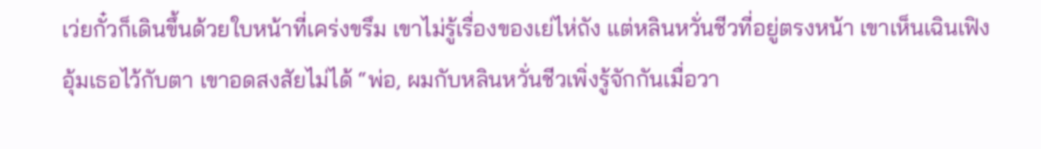เว่ยกั๋วก็เดินขึ้นด้วยใบหน้าที่เคร่งขรึม เขาไม่รู้เรื่องของเย่ไห่ถัง แต่หลินหวั่นชีวที่อยู่ตรงหน้า เขาเห็นเฉินเฟิงอุ้มเธอไว้กับตา เขาอดสงสัยไม่ได้ “พ่อ, ผมกับหลินหวั่นชีวเพิ่งรู้จักกันเมื่อวา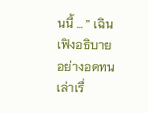นนี้ … ” เฉินเฟิงอธิบายอย่างอดทน เล่าเรื่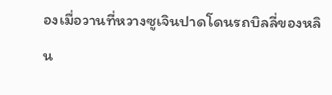องเมื่อวานที่หวางซูเจินปาดโดนรถบิลลี่ของหลิน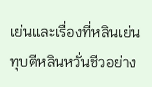เย่นและเรื่องที่หลินเย่นทุบตีหลินหวั่นชีวอย่าง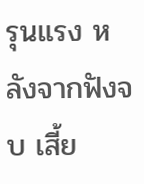รุนแรง หลังจากฟังจบ เสี้ย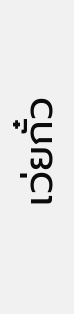เว่ยกั๋ว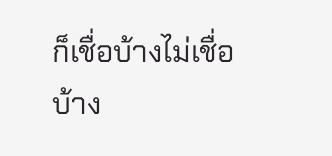ก็เชื่อบ้างไม่เชื่อบ้าง